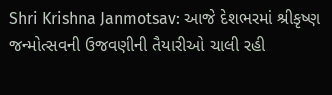Shri Krishna Janmotsav: આજે દેશભરમાં શ્રીકૃષ્ણ જન્મોત્સવની ઉજવણીની તૈયારીઓ ચાલી રહી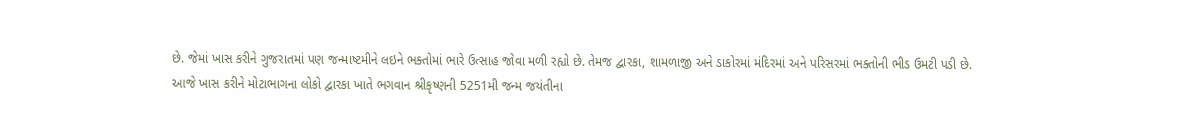છે. જેમાં ખાસ કરીને ગુજરાતમાં પણ જન્માષ્ટમીને લઇને ભક્તોમાં ભારે ઉત્સાહ જોવા મળી રહ્યો છે. તેમજ દ્વારકા, શામળાજી અને ડાકોરમાં મંદિરમાં અને પરિસરમાં ભક્તોની ભીડ ઉમટી પડી છે.
આજે ખાસ કરીને મોટાભાગના લોકો દ્વારકા ખાતે ભગવાન શ્રીકૃષ્ણની 5251મી જન્મ જયંતીના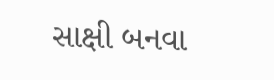સાક્ષી બનવા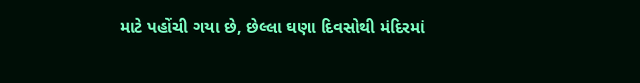માટે પહોંચી ગયા છે, છેલ્લા ઘણા દિવસોથી મંદિરમાં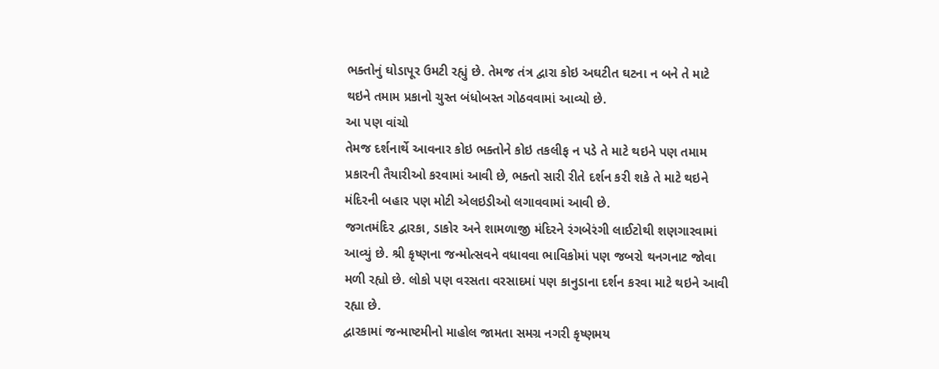ભક્તોનું ઘોડાપૂર ઉમટી રહ્યું છે. તેમજ તંત્ર દ્વારા કોઇ અઘટીત ઘટના ન બને તે માટે થઇને તમામ પ્રકાનો ચુસ્ત બંધોબસ્ત ગોઠવવામાં આવ્યો છે.
આ પણ વાંચો
તેમજ દર્શનાર્થે આવનાર કોઇ ભક્તોને કોઇ તકલીફ ન પડે તે માટે થઇને પણ તમામ પ્રકારની તૈયારીઓ કરવામાં આવી છે, ભક્તો સારી રીતે દર્શન કરી શકે તે માટે થઇને મંદિરની બહાર પણ મોટી એલઇડીઓ લગાવવામાં આવી છે.
જગતમંદિર દ્વારકા, ડાકોર અને શામળાજી મંદિરને રંગબેરંગી લાઈટોથી શણગારવામાં આવ્યું છે. શ્રી કૃષ્ણના જન્મોત્સવને વધાવવા ભાવિકોમાં પણ જબરો થનગનાટ જોવા મળી રહ્યો છે. લોકો પણ વરસતા વરસાદમાં પણ કાનુડાના દર્શન કરવા માટે થઇને આવી રહ્યા છે.
દ્વારકામાં જન્માષ્ટમીનો માહોલ જામતા સમગ્ર નગરી કૃષ્ણમય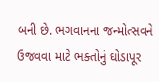બની છે. ભગવાનના જન્મોત્સવને ઉજવવા માટે ભક્તોનું ઘોડાપૂર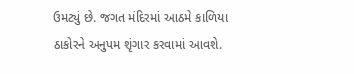ઉમટ્યું છે. જગત મંદિરમાં આઠમે કાળિયા ઠાકોરને અનુપમ શૃંગાર કરવામાં આવશે.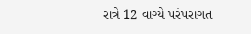રાત્રે 12 વાગ્યે પરંપરાગત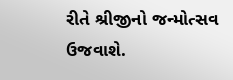રીતે શ્રીજીનો જન્મોત્સવ ઉજવાશે.